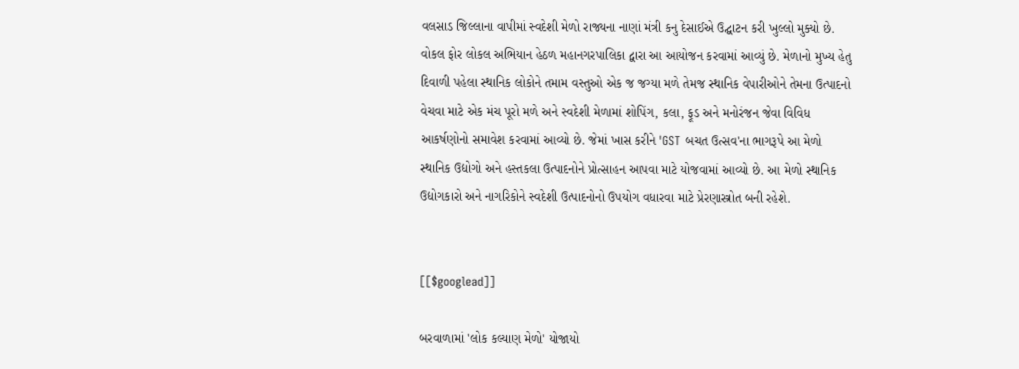વલસાડ જિલ્લાના વાપીમાં સ્વદેશી મેળો રાજ્યના નાણાં મંત્રી કનુ દેસાઈએ ઉદ્ઘાટન કરી ખુલ્લો મુક્યો છે. વોકલ ફોર લોકલ અભિયાન હેઠળ મહાનગરપાલિકા દ્વારા આ આયોજન કરવામાં આવ્યું છે. મેળાનો મુખ્ય હેતુ દિવાળી પહેલા સ્થાનિક લોકોને તમામ વસ્તુઓ એક જ જગ્યા મળે તેમજ સ્થાનિક વેપારીઓને તેમના ઉત્પાદનો વેચવા માટે એક મંચ પૂરો મળે અને સ્વદેશી મેળામાં શોપિંગ, કલા, ફૂડ અને મનોરંજન જેવા વિવિધ આકર્ષણોનો સમાવેશ કરવામાં આવ્યો છે. જેમાં ખાસ કરીને 'GST બચત ઉત્સવ'ના ભાગરૂપે આ મેળો સ્થાનિક ઉદ્યોગો અને હસ્તકલા ઉત્પાદનોને પ્રોત્સાહન આપવા માટે યોજવામાં આવ્યો છે. આ મેળો સ્થાનિક ઉદ્યોગકારો અને નાગરિકોને સ્વદેશી ઉત્પાદનોનો ઉપયોગ વધારવા માટે પ્રેરણાસ્ત્રોત બની રહેશે.


[[$googlead]]

બરવાળામાં 'લોક કલ્યાણ મેળો' યોજાયો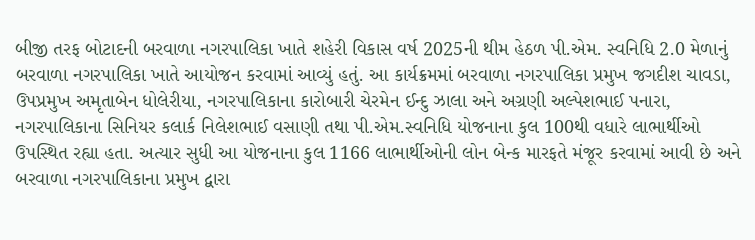બીજી તરફ બોટાદની બરવાળા નગરપાલિકા ખાતે શહેરી વિકાસ વર્ષ 2025ની થીમ હેઠળ પી.એમ. સ્વનિધિ 2.0 મેળાનું બરવાળા નગરપાલિકા ખાતે આયોજન કરવામાં આવ્યું હતું. આ કાર્યક્રમમાં બરવાળા નગરપાલિકા પ્રમુખ જગદીશ ચાવડા, ઉપપ્રમુખ અમૃતાબેન ધોલેરીયા, નગરપાલિકાના કારોબારી ચેરમેન ઈન્દુ ઝાલા અને અગ્રણી અલ્પેશભાઈ પનારા, નગરપાલિકાના સિનિયર કલાર્ક નિલેશભાઈ વસાણી તથા પી.એમ.સ્વનિધિ યોજનાના કુલ 100થી વધારે લાભાર્થીઓ ઉપસ્થિત રહ્યા હતા. અત્યાર સુધી આ યોજનાના કુલ 1166 લાભાર્થીઓની લોન બેન્ક મારફતે મંજૂર કરવામાં આવી છે અને બરવાળા નગરપાલિકાના પ્રમુખ દ્વારા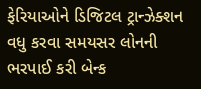ફેરિયાઓને ડિજિટલ ટ્રાન્ઝેક્શન વધુ કરવા સમયસર લોનની ભરપાઈ કરી બેન્ક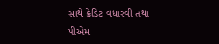સાથે ક્રેડિટ વધારવી તથા પીએમ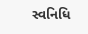સ્વનિધિ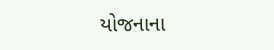યોજનાના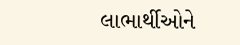લાભાર્થીઓને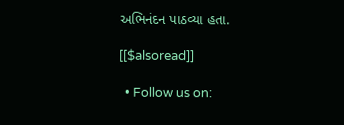અભિનંદન પાઠવ્યા હતા.

[[$alsoread]]

  • Follow us on: